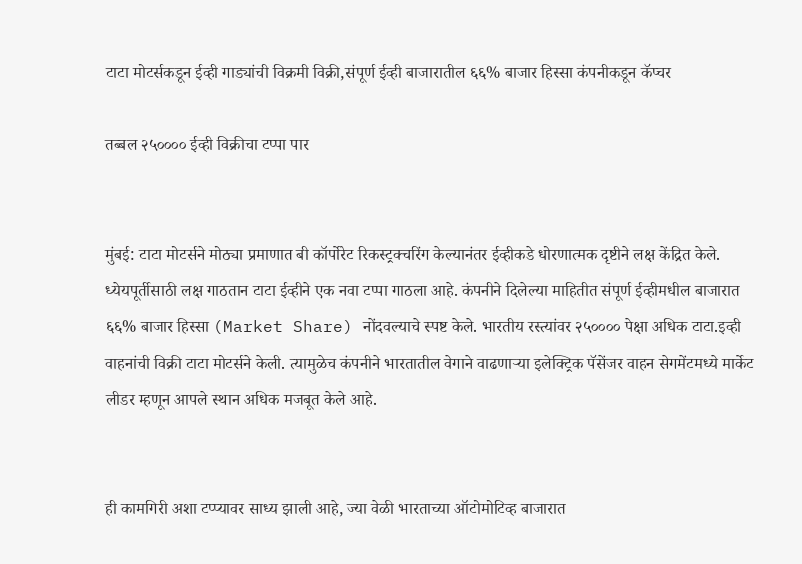टाटा मोटर्सकडून ईव्ही गाड्यांची विक्रमी विक्री,संपूर्ण ईव्ही बाजारातील ६६% बाजार हिस्सा कंपनीकडून कॅप्चर

तब्बल २५०००० ईव्ही विक्रीचा टप्पा पार


मुंबई: टाटा मोटर्सने मोठ्या प्रमाणात बी कॉर्पोरेट रिकस्ट्रक्चरिंग केल्यानंतर ईव्हीकडे धोरणात्मक दृष्टीने लक्ष केंद्रित केले. ध्येयपूर्तीसाठी लक्ष गाठतान टाटा ईव्हीने एक नवा टप्पा गाठला आहे. कंपनीने दिलेल्या माहितीत संपूर्ण ईव्हीमधील बाजारात ६६% बाजार हिस्सा (Market Share) नोंदवल्याचे स्पष्ट केले. भारतीय रस्त्यांवर २५०००० पेक्षा अधिक टाटा.इव्ही वाहनांची विक्री टाटा मोटर्सने केली. त्यामुळेच कंपनीने भारतातील वेगाने वाढणाऱ्या इलेक्ट्रिक पॅसेंजर वाहन सेगमेंटमध्ये मार्केट लीडर म्हणून आपले स्थान अधिक मजबूत केले आहे.


ही कामगिरी अशा टप्प्यावर साध्य झाली आहे, ज्या वेळी भारताच्या ऑटोमोटिव्ह बाजारात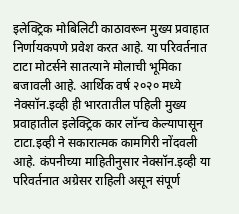इलेक्ट्रिक मोबिलिटी काठावरून मुख्य प्रवाहात निर्णायकपणे प्रवेश करत आहे. या परिवर्तनात टाटा मोटर्सने सातत्याने मोलाची भूमिका बजावली आहे. आर्थिक वर्ष २०२० मध्ये नेक्सॉन.इव्ही ही भारतातील पहिली मुख्य प्रवाहातील इलेक्ट्रिक कार लॉन्च केल्यापासून टाटा.इव्ही ने सकारात्मक कामगिरी नोंदवली आहे. कंपनीच्या माहितीनुसार नेक्सॉन.इव्ही या परिवर्तनात अग्रेसर राहिली असून संपूर्ण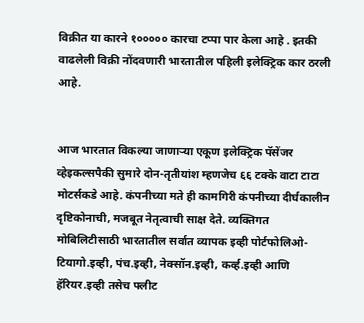विक्रीत या कारने १००००० कारचा टप्पा पार केला आहे . इतकी वाढलेली विक्री नोंदवणारी भारतातील पहिली इलेक्ट्रिक कार ठरली आहे.


आज भारतात विकल्या जाणाऱ्या एकूण इलेक्ट्रिक पॅसेंजर व्हेइकल्सपैकी सुमारे दोन-तृतीयांश म्हणजेच ६६ टक्के वाटा टाटा मोटर्सकडे आहे. कंपनीच्या मते ही कामगिरी कंपनीच्या दीर्घकालीन दृष्टिकोनाची, मजबूत नेतृत्वाची साक्ष देते. व्यक्तिगत मोबिलिटीसाठी भारतातील सर्वात व्यापक इव्ही पोर्टफोलिओ- टियागो.इव्ही, पंच.इव्ही, नेक्सॉन.इव्ही, कर्व्ह.इव्ही आणि हॅरियर.इव्ही तसेच फ्लीट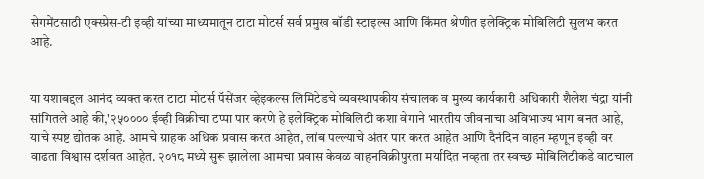सेगमेंटसाठी एक्स्प्रेस-टी इव्ही यांच्या माध्यमातून टाटा मोटर्स सर्व प्रमुख बॉडी स्टाइल्स आणि किंमत श्रेणीत इलेक्ट्रिक मोबिलिटी सुलभ करत आहे.


या यशाबद्दल आनंद व्यक्त करत टाटा मोटर्स पॅसेंजर व्हेइकल्स लिमिटेडचे व्यवस्थापकीय संचालक व मुख्य कार्यकारी अधिकारी शैलेश चंद्रा यांनी सांगितले आहे की,'२५०००० ईव्ही विक्रीचा टप्पा पार करणे हे इलेक्ट्रिक मोबिलिटी कशा वेगाने भारतीय जीवनाचा अविभाज्य भाग बनत आहे, याचे स्पष्ट द्योतक आहे. आमचे ग्राहक अधिक प्रवास करत आहेत, लांब पल्ल्याचे अंतर पार करत आहेत आणि दैनंदिन वाहन म्हणून इव्ही वर वाढता विश्वास दर्शवत आहेत. २०१८ मध्ये सुरू झालेला आमचा प्रवास केवळ वाहनविक्रीपुरता मर्यादित नव्हता तर स्वच्छ मोबिलिटीकडे वाटचाल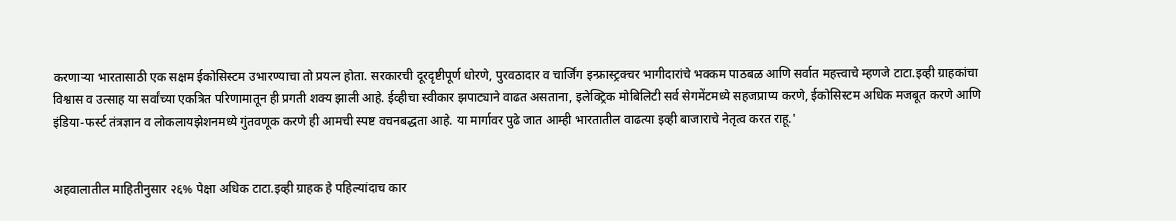करणाऱ्या भारतासाठी एक सक्षम ईकोसिस्टम उभारण्याचा तो प्रयत्न होता. सरकारची दूरदृष्टीपूर्ण धोरणे, पुरवठादार व चार्जिंग इन्फ्रास्ट्रक्चर भागीदारांचे भक्कम पाठबळ आणि सर्वात महत्त्वाचे म्हणजे टाटा.इव्ही ग्राहकांचा विश्वास व उत्साह या सर्वांच्या एकत्रित परिणामातून ही प्रगती शक्य झाली आहे. ईव्हीचा स्वीकार झपाट्याने वाढत असताना, इलेक्ट्रिक मोबिलिटी सर्व सेगमेंटमध्ये सहजप्राप्य करणे, ईकोसिस्टम अधिक मजबूत करणे आणि इंडिया-फर्स्ट तंत्रज्ञान व लोकलायझेशनमध्ये गुंतवणूक करणे ही आमची स्पष्ट वचनबद्धता आहे. या मार्गावर पुढे जात आम्ही भारतातील वाढत्या इव्ही बाजाराचे नेतृत्व करत राहू.'


अहवालातील माहितीनुसार २६% पेक्षा अधिक टाटा.इव्ही ग्राहक हे पहिल्यांदाच कार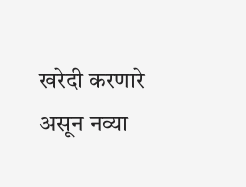खरेदी करणारे असून नव्या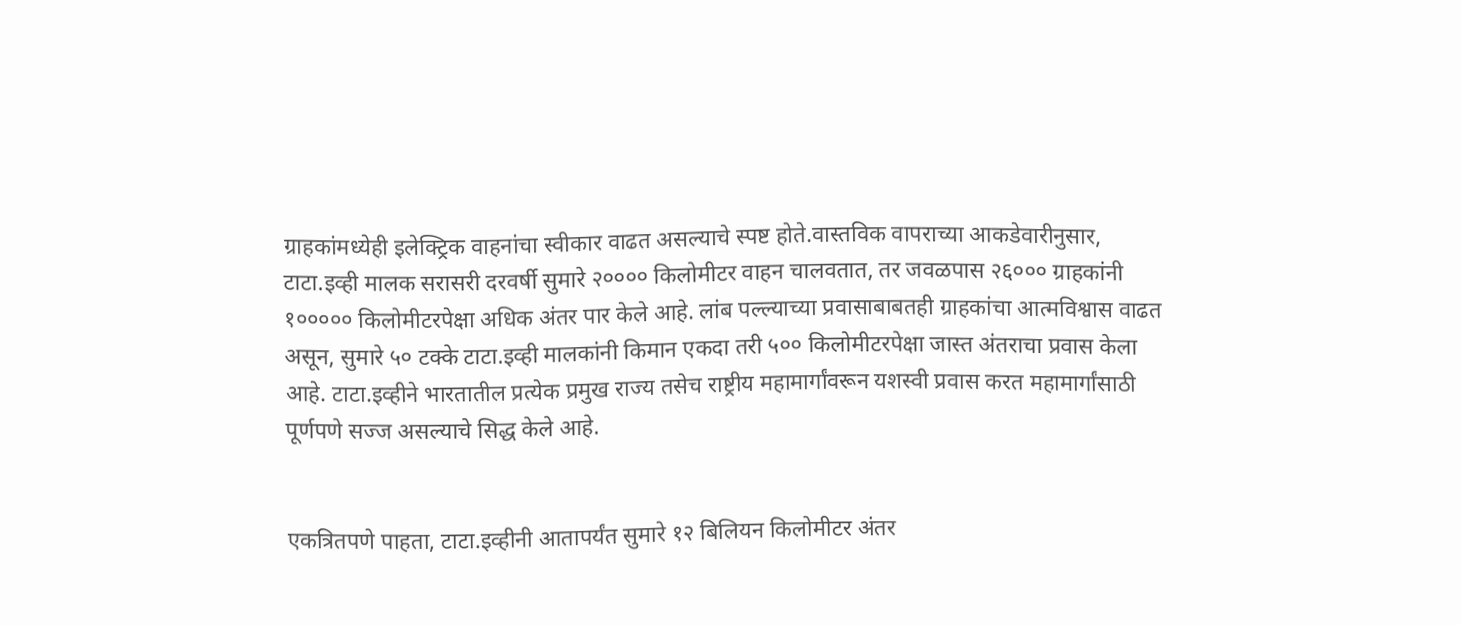ग्राहकांमध्येही इलेक्ट्रिक वाहनांचा स्वीकार वाढत असल्याचे स्पष्ट होते.वास्तविक वापराच्या आकडेवारीनुसार, टाटा.इव्ही मालक सरासरी दरवर्षी सुमारे २०००० किलोमीटर वाहन चालवतात, तर जवळपास २६००० ग्राहकांनी १००००० किलोमीटरपेक्षा अधिक अंतर पार केले आहे. लांब पल्ल्याच्या प्रवासाबाबतही ग्राहकांचा आत्मविश्वास वाढत असून, सुमारे ५० टक्के टाटा.इव्ही मालकांनी किमान एकदा तरी ५०० किलोमीटरपेक्षा जास्त अंतराचा प्रवास केला आहे. टाटा.इव्हीने भारतातील प्रत्येक प्रमुख राज्य तसेच राष्ट्रीय महामार्गांवरून यशस्वी प्रवास करत महामार्गांसाठी पूर्णपणे सज्ज असल्याचे सिद्ध केले आहे.


एकत्रितपणे पाहता, टाटा.इव्हीनी आतापर्यंत सुमारे १२ बिलियन किलोमीटर अंतर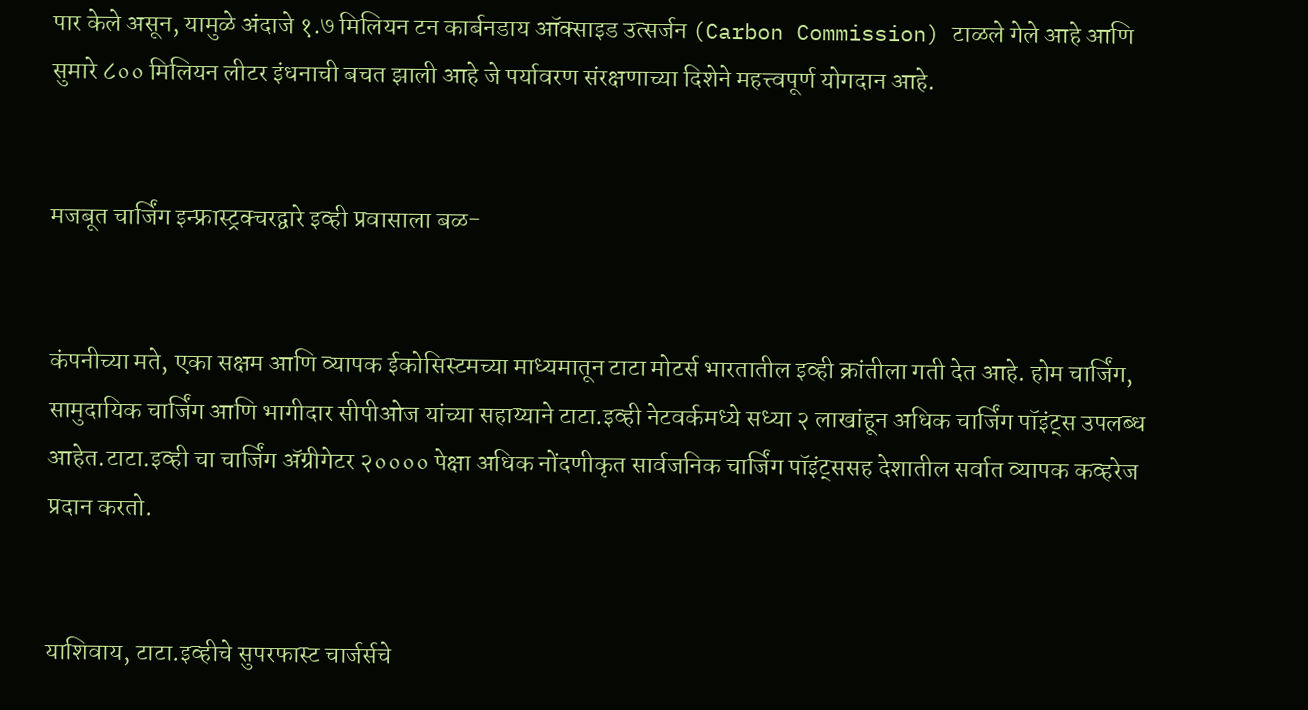पार केले असून, यामुळे अंदाजे १.७ मिलियन टन कार्बनडाय ऑक्साइड उत्सर्जन (Carbon Commission) टाळले गेले आहे आणि सुमारे ८०० मिलियन लीटर इंधनाची बचत झाली आहे जे पर्यावरण संरक्षणाच्या दिशेने महत्त्वपूर्ण योगदान आहे.


मजबूत चार्जिंग इन्फ्रास्ट्रक्चरद्वारे इव्ही प्रवासाला बळ-


कंपनीच्या मते, एका सक्षम आणि व्यापक ईकोसिस्टमच्या माध्यमातून टाटा मोटर्स भारतातील इव्ही क्रांतीला गती देत आहे. होम चार्जिंग, सामुदायिक चार्जिंग आणि भागीदार सीपीओज यांच्या सहाय्याने टाटा.इव्ही नेटवर्कमध्ये सध्या २ लाखांहून अधिक चार्जिंग पॉइंट्स उपलब्ध आहेत.टाटा.इव्ही चा चार्जिंग अ‍ॅग्रीगेटर २०००० पेक्षा अधिक नोंदणीकृत सार्वजनिक चार्जिंग पॉइंट्ससह देशातील सर्वात व्यापक कव्हरेज प्रदान करतो.


याशिवाय, टाटा.इव्हीचे सुपरफास्ट चार्जर्सचे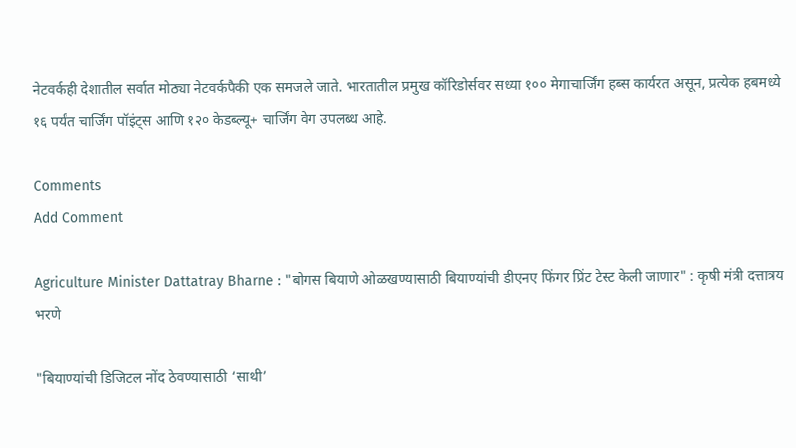नेटवर्कही देशातील सर्वात मोठ्या नेटवर्कपैकी एक समजले जाते. भारतातील प्रमुख कॉरिडोर्सवर सध्या १०० मेगाचार्जिंग हब्स कार्यरत असून, प्रत्येक हबमध्ये १६ पर्यंत चार्जिंग पॉइंट्स आणि १२० केडब्ल्यू+ चार्जिंग वेग उपलब्ध आहे.

Comments
Add Comment

Agriculture Minister Dattatray Bharne : "बोगस बियाणे ओळखण्यासाठी बियाण्यांची डीएनए फिंगर प्रिंट टेस्ट केली जाणार" : कृषी मंत्री दत्तात्रय भरणे

"बियाण्यांची डिजिटल नोंद ठेवण्यासाठी ‘साथी’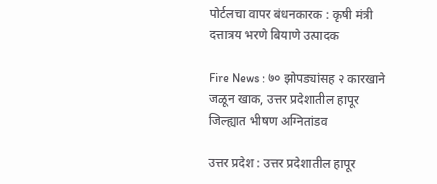पोर्टलचा वापर बंधनकारक : कृषी मंत्री दत्तात्रय भरणे बियाणे उत्पादक

Fire News : ७० झोपड्यांसह २ कारखाने जळून खाक, उत्तर प्रदेशातील हापूर जिल्ह्यात भीषण अग्नितांडव

उत्तर प्रदेश : उत्तर प्रदेशातील हापूर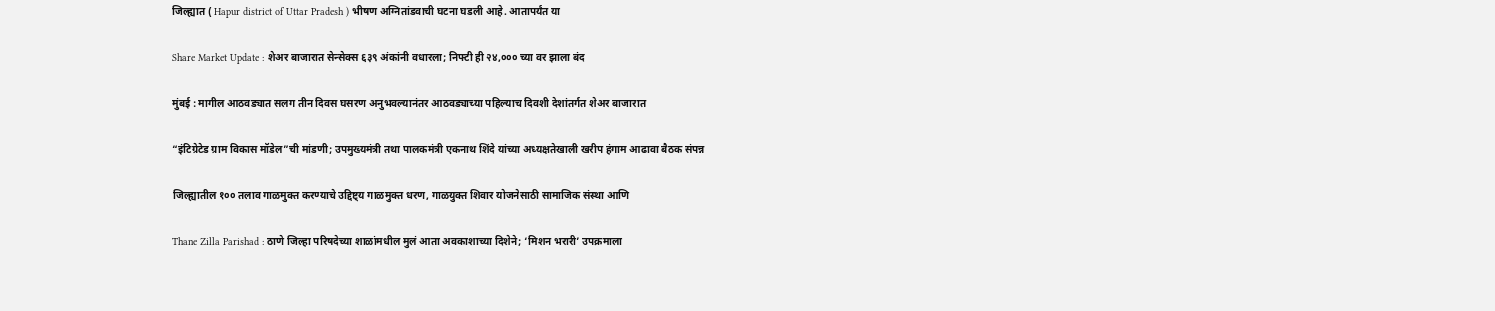जिल्ह्यात ( Hapur district of Uttar Pradesh ) भीषण अग्नितांडवाची घटना घडली आहे. आतापर्यंत या

Share Market Update : शेअर बाजारात सेन्सेक्स ६३९ अंकांनी वधारला; निफ्टी ही २४,००० च्या वर झाला बंद

मुंबई : मागील आठवड्यात सलग तीन दिवस घसरण अनुभवल्यानंतर आठवड्याच्या पहिल्याच दिवशी देशांतर्गत शेअर बाजारात

“इंटिग्रेटेड ग्राम विकास मॉडेल”ची मांडणी; उपमुख्यमंत्री तथा पालकमंत्री एकनाथ शिंदे यांच्या अध्यक्षतेखाली खरीप हंगाम आढावा बैठक संपन्न

जिल्ह्यातील १०० तलाव गाळमुक्त करण्याचे उद्दिष्ट्य गाळमुक्त धरण, गाळयुक्त शिवार योजनेसाठी सामाजिक संस्था आणि

Thane Zilla Parishad : ठाणे जिल्हा परिषदेच्या शाळांमधील मुलं आता अवकाशाच्या दिशेने; ‘मिशन भरारी’ उपक्रमाला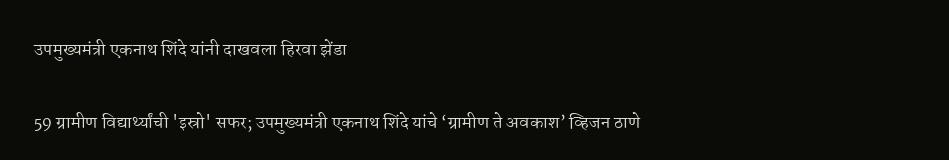उपमुख्यमंत्री एकनाथ शिंदे यांनी दाखवला हिरवा झेंडा

59 ग्रामीण विद्यार्थ्यांची 'इस्रो' सफर; उपमुख्यमंत्री एकनाथ शिंदे यांचे ‘ग्रामीण ते अवकाश’ व्हिजन ठाणे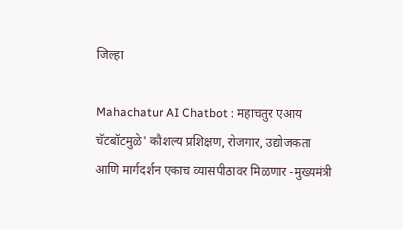जिल्हा

Mahachatur AI Chatbot : महाचतुर एआय चॅटबॉटमुळे' कौशल्य प्रशिक्षण, रोजगार, उद्योजकता आणि मार्गदर्शन एकाच व्यासपीठावर मिळणार -मुख्यमंत्री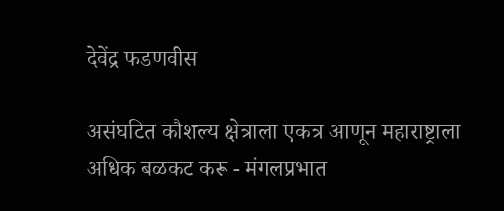देवेंद्र फडणवीस

असंघटित कौशल्य क्षेत्राला एकत्र आणून महाराष्ट्राला अधिक बळकट करू - मंगलप्रभात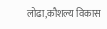लोढा,कौशल्य विकास